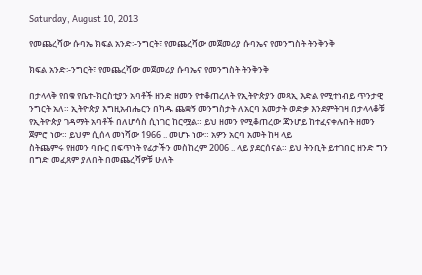Saturday, August 10, 2013

የመጨረሻው ሱባኤ ክፍል አንድ፡-ንግርት፣ የመጨረሻው መጀመሪያ ሱባኤና የመንግስት ትንቅንቅ

ክፍል አንድ፡-ንግርት፣ የመጨረሻው መጀመሪያ ሱባኤና የመንግስት ትንቅንቅ

በታላላቅ የበቁ የቤተ-ክርስቲያን አባቶች ዘንድ ዘመን የተቆጠረለት የኢትዮጵያን መጻኢ እድል የሚተነብይ ጥንታዊ ንግርት አለ። ኢትዮጵያ እግዚአብሔርን በካዱ ጨቋኝ መንግስታት ለአርባ አመታት ወድቃ እንደምትገዛ በታላላቆቹ የኢትዮጵያ ገዳማት አባቶች በለሆሳስ ሲነገር ከርሟል። ይህ ዘመን የሚቆጠረው ጃንሆይ ከተፈናቀሉበት ዘመን ጀምሮ ነው። ይህም ሲሰላ መነሻው 1966 .. መሆኑ ነው። አዎን አርባ አመት ከዛ ላይ
ስትጨምሩ የዘመን ባቡር በፍጥነት የፊታችን መስከረም 2006 .. ላይ ያደርሰናል። ይህ ትንቢት ይተገበር ዘንድ ግን በግድ መፈጸም ያለበት በመጨረሻዎቹ ሁለት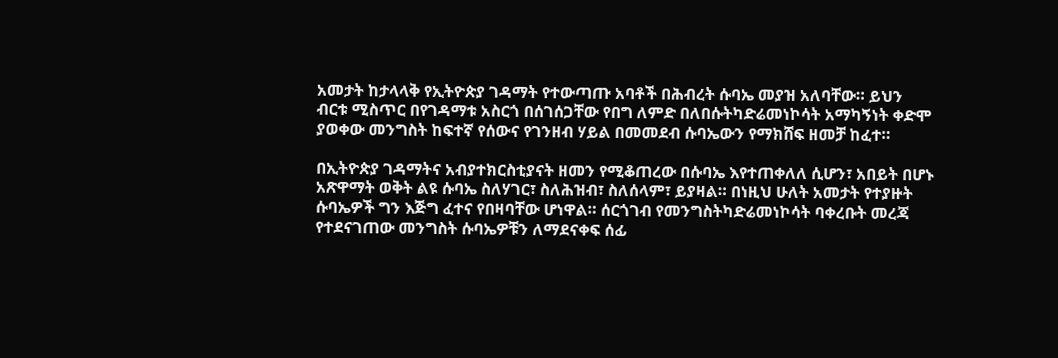አመታት ከታላላቅ የኢትዮጵያ ገዳማት የተውጣጡ አባቶች በሕብረት ሱባኤ መያዝ አለባቸው። ይህን ብርቱ ሚስጥር በየገዳማቱ አስርጎ በሰገሰጋቸው የበግ ለምድ በለበሱትካድሬመነኮሳት አማካኝነት ቀድሞ ያወቀው መንግስት ከፍተኛ የሰውና የገንዘብ ሃይል በመመደብ ሱባኤውን የማክሸፍ ዘመቻ ከፈተ።

በኢትዮጵያ ገዳማትና አብያተክርስቲያናት ዘመን የሚቆጠረው በሱባኤ እየተጠቀለለ ሲሆን፣ አበይት በሆኑ አጽዋማት ወቅት ልዩ ሱባኤ ስለሃገር፣ ስለሕዝብ፣ ስለሰላም፣ ይያዛል። በነዚህ ሁለት አመታት የተያዙት ሱባኤዎች ግን እጅግ ፈተና የበዛባቸው ሆነዋል። ሰርጎገብ የመንግስትካድሬመነኮሳት ባቀረቡት መረጃ የተደናገጠው መንግስት ሱባኤዎቹን ለማደናቀፍ ሰፊ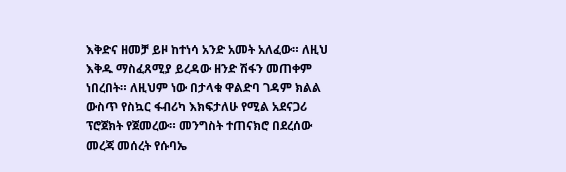እቅድና ዘመቻ ይዞ ከተነሳ አንድ አመት አለፈው። ለዚህ እቅዱ ማስፈጸሚያ ይረዳው ዘንድ ሽፋን መጠቀም ነበረበት። ለዚህም ነው በታላቁ ዋልድባ ገዳም ክልል ውስጥ የስኳር ፋብሪካ እክፍታለሁ የሚል አደናጋሪ ፕሮጀክት የጀመረው። መንግስት ተጠናክሮ በደረሰው መረጃ መሰረት የሱባኤ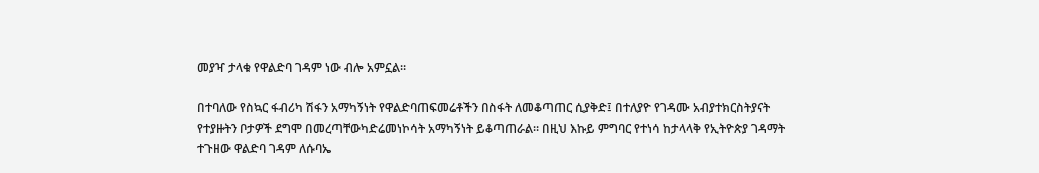መያዣ ታላቁ የዋልድባ ገዳም ነው ብሎ አምኗል።

በተባለው የስኳር ፋብሪካ ሽፋን አማካኝነት የዋልድባጠፍመሬቶችን በስፋት ለመቆጣጠር ሲያቅድ፤ በተለያዮ የገዳሙ አብያተክርስትያናት የተያዙትን ቦታዎች ደግሞ በመረጣቸውካድሬመነኮሳት አማካኝነት ይቆጣጠራል። በዚህ እኩይ ምግባር የተነሳ ከታላላቅ የኢትዮጵያ ገዳማት ተጉዘው ዋልድባ ገዳም ለሱባኤ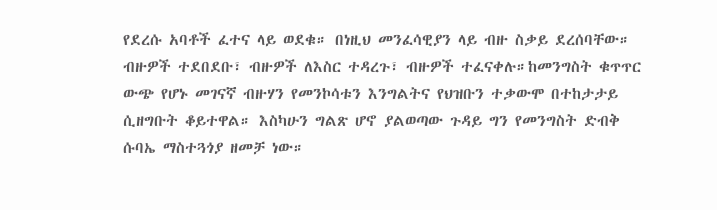የደረሱ አባቶች ፈተና ላይ ወደቁ። በነዚህ መንፈሳዊያን ላይ ብዙ ስቃይ ደረሰባቸው። ብዙዎች ተደበደቡ፣ ብዙዎች ለእስር ተዳረጉ፣ ብዙዎች ተፈናቀሉ።ከመንግስት ቁጥጥር ውጭ የሆኑ መገናኛ ብዙሃን የመንኮሳቱን እንግልትና የህዝቡን ተቃውሞ በተከታታይ ሲዘግቡት ቆይተዋል። እስካሁን ግልጽ ሆኖ ያልወጣው ጉዳይ ግን የመንግስት ድብቅ ሱባኤ ማስተጓጎያ ዘመቻ ነው።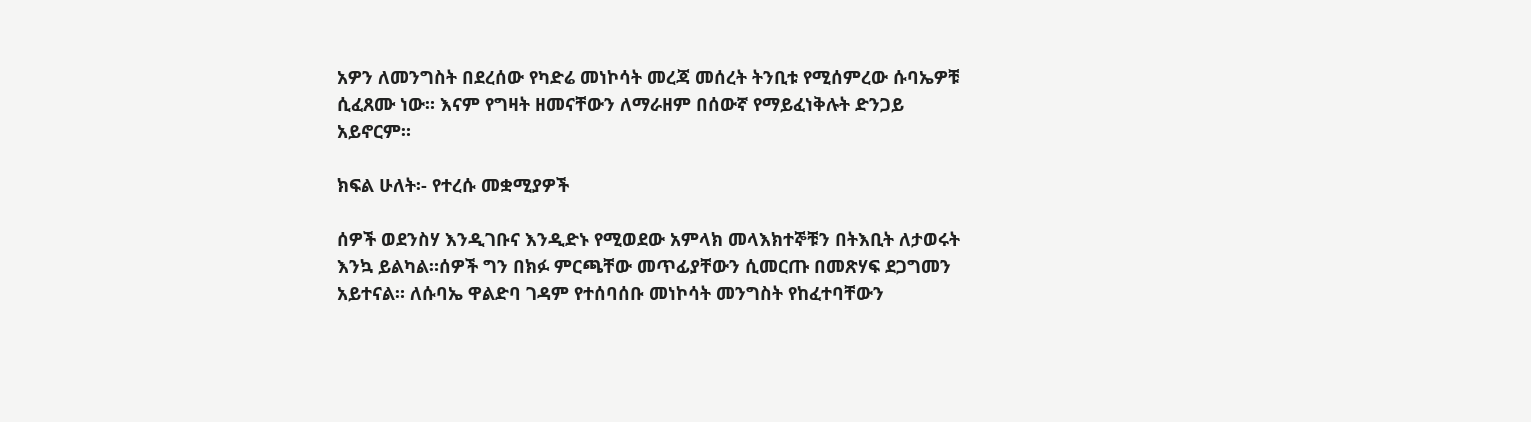አዎን ለመንግስት በደረሰው የካድሬ መነኮሳት መረጃ መሰረት ትንቢቱ የሚሰምረው ሱባኤዎቹ ሲፈጸሙ ነው። እናም የግዛት ዘመናቸውን ለማራዘም በሰውኛ የማይፈነቅሉት ድንጋይ አይኖርም።

ክፍል ሁለት፡- የተረሱ መቋሚያዎች

ሰዎች ወደንስሃ እንዲገቡና እንዲድኑ የሚወደው አምላክ መላእክተኞቹን በትእቢት ለታወሩት እንኳ ይልካል።ሰዎች ግን በክፉ ምርጫቸው መጥፊያቸውን ሲመርጡ በመጽሃፍ ደጋግመን አይተናል። ለሱባኤ ዋልድባ ገዳም የተሰባሰቡ መነኮሳት መንግስት የከፈተባቸውን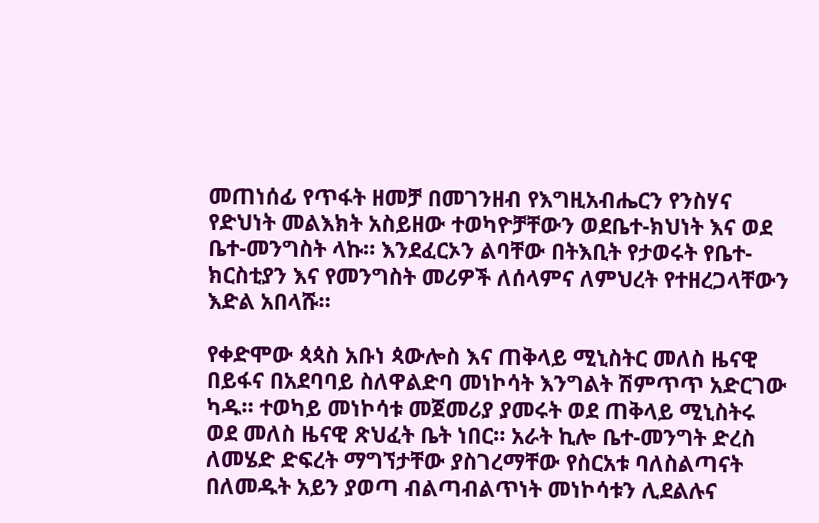መጠነሰፊ የጥፋት ዘመቻ በመገንዘብ የእግዚአብሔርን የንስሃና የድህነት መልእክት አስይዘው ተወካዮቻቸውን ወደቤተ-ክህነት እና ወደ ቤተ-መንግስት ላኩ። እንደፈርኦን ልባቸው በትእቢት የታወሩት የቤተ- ክርስቲያን እና የመንግስት መሪዎች ለሰላምና ለምህረት የተዘረጋላቸውን እድል አበላሹ።

የቀድሞው ጳጳስ አቡነ ጳውሎስ እና ጠቅላይ ሚኒስትር መለስ ዜናዊ በይፋና በአደባባይ ስለዋልድባ መነኮሳት እንግልት ሽምጥጥ አድርገው ካዱ። ተወካይ መነኮሳቱ መጀመሪያ ያመሩት ወደ ጠቅላይ ሚኒስትሩ ወደ መለስ ዜናዊ ጽህፈት ቤት ነበር። አራት ኪሎ ቤተ-መንግት ድረስ ለመሄድ ድፍረት ማግኘታቸው ያስገረማቸው የስርአቱ ባለስልጣናት በለመዱት አይን ያወጣ ብልጣብልጥነት መነኮሳቱን ሊደልሉና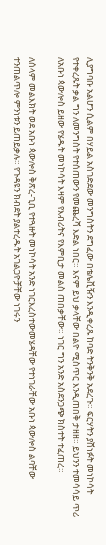ሊያግባቡ አልሆን ሲልም በሃይል አስገድደው መንግስትን ደግፈው በቴሌቪዥን እንዲቀረጹ ከባድ ትንቅንቅ አደረጉ። ፍርሃትን ያሸነፉት መነኮሳት የተቀረጹት ቃል ግን ለመንግስት የተሰጠውን የመጨረሻ እድል ነበር። እናም ይህ ቃላቸው በልዮ ሚስጥር እንዲጠበቅ ታዘዘ። ይህንን ተመሳሳይ ጥሪ ለአቡነ ጳውሎስ ይዘው የሄዱት መነኮሳት እዛም የእብሪትና የእምቢታ መልስ ጠበቃቸው። ነገር ግን አንድ አስደንጋጭ ክስተት ተፈጠረ።

ለሰላም መልእክት ወደ አቡነ ጳውሎስ ቅጽረ-ጊቢ የተጓዙት መነኮሳት አንድ ነገርእረስተውመሄዳቸው የተነገራቸው አቡነ ጳውሎስ ልባቸው ተንጠልጥሎ ምንነቱን ይጠይቃሉ። የጉዳዩን ክብደት ያልተረዱት አገልጋዮቻቸው ነገሩን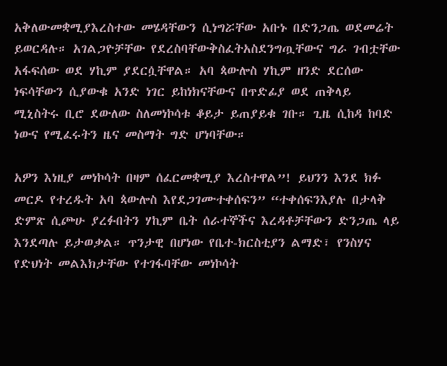አቅለውመቋሚያእረስተው መሄዳቸውን ሲነግሯቸው አቡኑ በድንጋጤ ወደመሬት ይወርዳሉ። አገልጋዮቻቸው የደረስባቸውቅስፈትአስደንግጧቸውና ግራ ገብቷቸው አፋፍሰው ወደ ሃኪም ያደርሷቸዋል። አባ ጳውሎስ ሃኪም ዘንድ ደርሰው ነፍሳቸውን ሲያውቁ አንድ ነገር ይከነክናቸውና በጥድፊያ ወደ ጠቅላይ ሚኒስትሩ ቢሮ ደውለው ስለመነኮሳቱ ቆይታ ይጠያይቁ ገቡ። ጊዜ ሲከዳ ከባድ ነውና የሚፈሩትን ዜና መስማት ግድ ሆነባቸው።

አዎን እነዚያ መነኮሳት በዛም ሰፈርመቋሚያ እረስተዋል”! ይህንን እንደ ክፉ መርዶ የተረዱት አባ ጳውሎስ እየደጋገሙተቀሰፍን” “ተቀሰፍንእያሉ በታላቅ ድምጽ ሲጮሁ ያረፉበትን ሃኪም ቤት ሰራተኞችና እረዳቶቻቸውን ድንጋጤ ላይ እንደጣሉ ይታወቃል። ጥንታዊ በሆነው የቤተ-ክርስቲያን ልማድ፣ የንስሃና የድህነት መልእክታቸው የተገፋባቸው መነኮሳት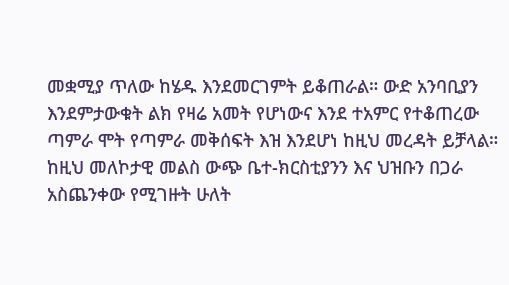መቋሚያ ጥለው ከሄዱ እንደመርገምት ይቆጠራል። ውድ አንባቢያን እንደምታውቁት ልክ የዛሬ አመት የሆነውና እንደ ተአምር የተቆጠረው ጣምራ ሞት የጣምራ መቅሰፍት እዝ እንደሆነ ከዚህ መረዳት ይቻላል። ከዚህ መለኮታዊ መልስ ውጭ ቤተ-ክርስቲያንን እና ህዝቡን በጋራ አስጨንቀው የሚገዙት ሁለት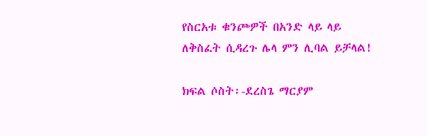የስርአቱ ቁንጮዎች በአንድ ላይ ላይ ለቅስፈት ሲዳረጉ ሌላ ምን ሊባል ይቻላል!

ክፍል ሶስት፡-ደረስጌ ማርያም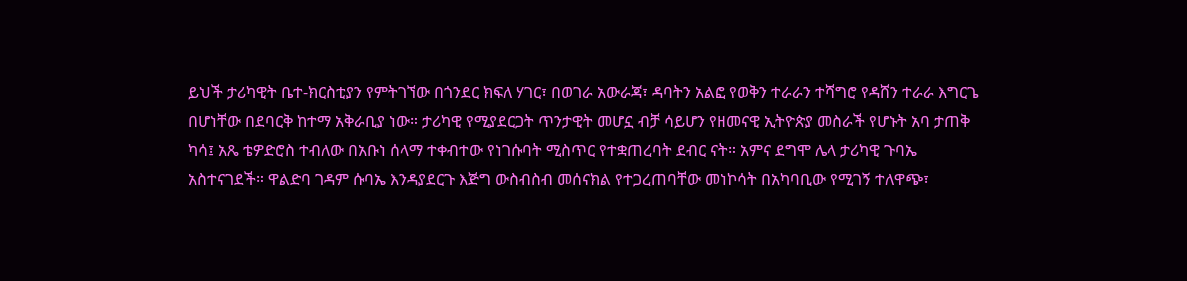ይህች ታሪካዊት ቤተ-ክርስቲያን የምትገኘው በጎንደር ክፍለ ሃገር፣ በወገራ አውራጃ፣ ዳባትን አልፎ የወቅን ተራራን ተሻግሮ የዳሸን ተራራ እግርጌ በሆነቸው በደባርቅ ከተማ አቅራቢያ ነው። ታሪካዊ የሚያደርጋት ጥንታዊት መሆኗ ብቻ ሳይሆን የዘመናዊ ኢትዮጵያ መስራች የሆኑት አባ ታጠቅ ካሳ፤ አጼ ቴዎድሮስ ተብለው በአቡነ ሰላማ ተቀብተው የነገሱባት ሚስጥር የተቋጠረባት ደብር ናት። አምና ደግሞ ሌላ ታሪካዊ ጉባኤ አስተናገደች። ዋልድባ ገዳም ሱባኤ እንዳያደርጉ እጅግ ውስብስብ መሰናክል የተጋረጠባቸው መነኮሳት በአካባቢው የሚገኝ ተለዋጭ፣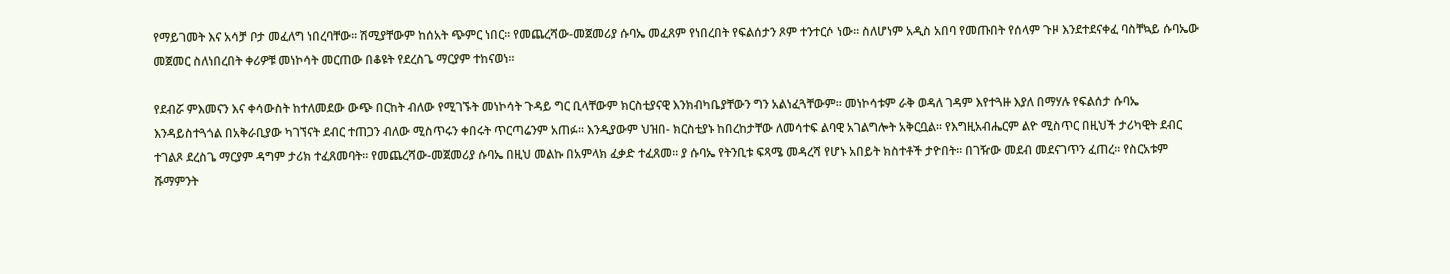የማይገመት እና አሳቻ ቦታ መፈለግ ነበረባቸው። ሽሚያቸውም ከሰአት ጭምር ነበር። የመጨረሻው-መጀመሪያ ሱባኤ መፈጸም የነበረበት የፍልሰታን ጾም ተንተርሶ ነው። ስለሆነም አዲስ አበባ የመጡበት የሰላም ጉዞ እንደተደናቀፈ ባስቸኳይ ሱባኤው መጀመር ስለነበረበት ቀሪዎቹ መነኮሳት መርጠው በቆዩት የደረስጌ ማርያም ተከናወነ።

የደብሯ ምእመናን እና ቀሳውስት ከተለመደው ውጭ በርከት ብለው የሚገኙት መነኮሳት ጉዳይ ግር ቢላቸውም ክርስቲያናዊ እንክብካቤያቸውን ግን አልነፈጓቸውም። መነኮሳቱም ራቅ ወዳለ ገዳም እየተጓዙ እያለ በማሃሉ የፍልሰታ ሱባኤ እንዳይስተጓጎል በአቅራቢያው ካገኘናት ደብር ተጠጋን ብለው ሚስጥሩን ቀበሩት ጥርጣሬንም አጠፉ። እንዲያውም ህዝበ- ክርስቲያኑ ከበረከታቸው ለመሳተፍ ልባዊ አገልግሎት አቅርቧል። የእግዚአብሔርም ልዮ ሚስጥር በዚህች ታሪካዊት ደብር ተገልጾ ደረስጌ ማርያም ዳግም ታሪክ ተፈጸመባት። የመጨረሻው-መጀመሪያ ሱባኤ በዚህ መልኩ በአምላክ ፈቃድ ተፈጸመ። ያ ሱባኤ የትንቢቱ ፍጻሜ መዳረሻ የሆኑ አበይት ክስተቶች ታዮበት። በገዥው መደብ መደናገጥን ፈጠረ። የስርአቱም ሹማምንት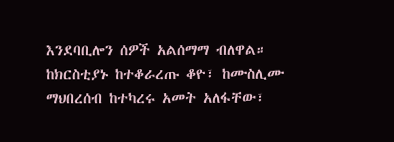እንደባቢሎን ሰዎች አልሰማማ ብለዋል። ከክርስቲያኑ ከተቆራረጡ ቆዮ፣ ከሙስሊሙ ማህበረሰብ ከተካረሩ አመት አለፋቸው፣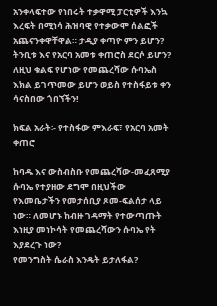አንቀላፍተው የነበሩት ተቃዋሚ ፓርቲዎች እንኳ እረፍት በሚነሳ ሕዝባዊ የተቃውሞ ሰልፎች አጨናንቀዋቸዋል። ታዲያ ቀጣዮ ምን ይሆን? ትንቢቱ እና የአርባ አመቱ ቀጠሮስ ደርሶ ይሆን? ለዚህ ቁልፍ የሆነው የመጨረሻው ሱባኤስ እክል ይገጥመው ይሆን ወይስ የተስፋይቱ ቀን ሳናስበው ጎበኘችን!

ክፍል አራት፡- የተስፋው ምእራፍ፣ የአርባ አመት ቀጠሮ

ከባዱ እና ውስብስቡ የመጨረሻው-መፈጸሚያ ሱባኤ የተያዘው ደግሞ በዚህችው የእመቤታችን የመታሰቢያ ጾመ-ፍልሰታ ላይ ነው። ለመሆኑ ከብዙ ገዳማት የተውጣጡት እነዚያ መነኮሳት የመጨረሻውን ሱባኤ የት እያደረጉ ነው?
የመንግስት ሴራስ እንዴት ይታለፋል?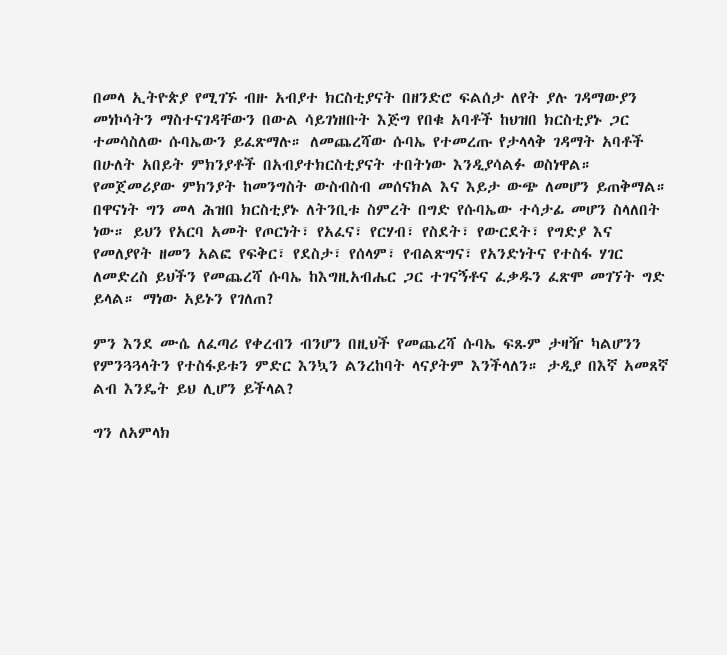በመላ ኢትዮጵያ የሚገኙ ብዙ አብያተ ክርስቲያናት በዘንድሮ ፍልሰታ ለየት ያሉ ገዳማውያን መነኮሳትን ማስተናገዳቸውን በውል ሳይገነዘቡት እጅግ የበቁ አባቶች ከህዝበ ክርስቲያኑ ጋር ተመሳስለው ሱባኤውን ይፈጽማሉ። ለመጨረሻው ሱባኤ የተመረጡ የታላላቅ ገዳማት አባቶች በሁለት አበይት ምክንያቶች በአብያተክርስቲያናት ተበትነው እንዲያሳልፉ ወስነዋል። የመጀመሪያው ምክንያት ከመንግስት ውስብስብ መሰናክል እና እይታ ውጭ ለመሆን ይጠቅማል።
በዋናነት ግን መላ ሕዝበ ክርስቲያኑ ለትንቢቱ ስምረት በግድ የሱባኤው ተሳታፊ መሆን ስላለበት ነው። ይህን የአርባ አመት የጦርነት፣ የአፈና፣ የርሃብ፣ የስደት፣ የውርደት፣ የግድያ እና የመለያየት ዘመን አልፎ የፍቅር፣ የደስታ፣ የሰላም፣ የብልጽግና፣ የአንድነትና የተስፋ ሃገር ለመድረስ ይህችን የመጨረሻ ሱባኤ ከእግዚአብሔር ጋር ተገናኝቶና ፈቃዱን ፈጽሞ መገኘት ግድ ይላል። ማነው አይኑን የገለጠ?

ምን እንደ ሙሴ ለፈጣሪ የቀረብን ብንሆን በዚህች የመጨረሻ ሱባኤ ፍጹም ታዛዥ ካልሆንን የምንጓጓላትን የተስፋይቱን ምድር እንኳን ልንረከባት ላናያትም እንችላለን። ታዲያ በእኛ አመጸኛ ልብ እንዴት ይህ ሊሆን ይችላል?

ግን ለአምላክ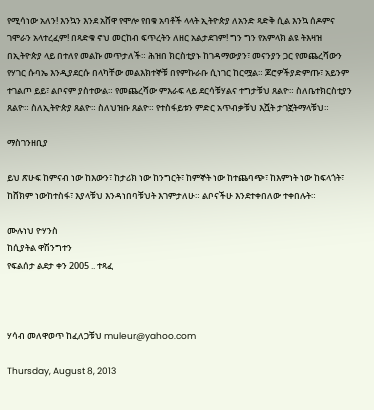የሚሳነው አለን! እንኳን እንደ አሸዋ የሞሎ የበቁ አባቶች ላላት ኢትዮጵያ ለአንድ ጻድቅ ሲል እንኳ ሰዶምና ገሞራን አላተረፈም! በጻድቁ ኖህ መርከብ ፍጥረትን ለዘር አልታደገም! ግን ግን የአምላክ ልዩ ትእዛዝ በኢትዮጵያ ላይ በተለየ መልኩ መጥታለች። ሕዝበ ክርስቲያኑ ከገዳማውያን፣ መናንያን ጋር የመጨረሻውን የሃገር ሱባኤ እንዲያደርሱ በላካቸው መልእክተኞቹ በየምኩራቡ ሲነገር ከርሟል። ጆሮዎችያድምጡ፣ አይንም ተገልጦ ይይ፣ ልቦናም ያስተውል። የመጨረሻው ምእራፍ ላይ ደርሳቹሃልና ተግታቹህ ጸልዮ። ስለቤተክርስቲያን ጸልዮ። ስለኢትዮጵያ ጸልዮ። ስለህዝቡ ጸልዮ። የተስፋይቱን ምድር አጥብቃቹህ እሿት ታገኟትማላቹህ።

ማስገንዘቢያ

ይህ ጽሁፍ ከምናብ ነው ከእውን፣ ከታሪክ ነው ከንግርት፣ ከምኞት ነው ከተጨባጭ፣ ከእምነት ነው ከፍላጎት፣ ከሸክም ነውከተስፋ፣ እያላቹህ እንዳነበባቹህት እገምታለሁ። ልቦናችሁ እንደተቀበለው ተቀበሉት።

ሙሉነህ ዮሃንስ
ከሲያትል ዋሽንግተን
የፍልሰታ ልደታ ቀን 2005 .. ተጻፈ



ሃሳብ መለዋወጥ ከፈለጋቹህ muleur@yahoo.com

Thursday, August 8, 2013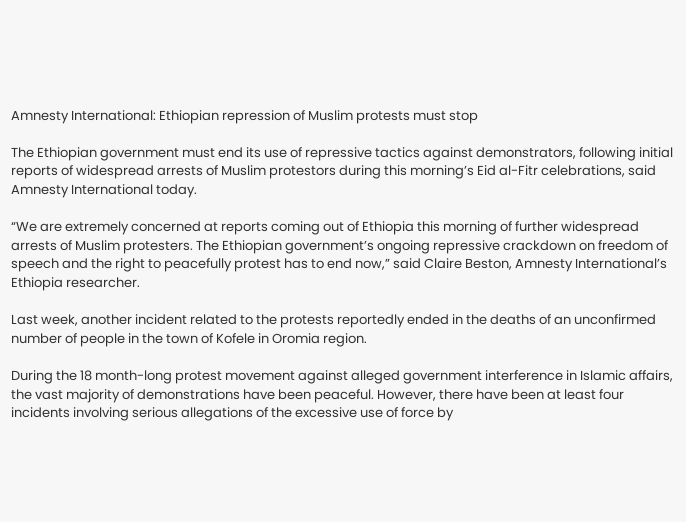Amnesty International: Ethiopian repression of Muslim protests must stop

The Ethiopian government must end its use of repressive tactics against demonstrators, following initial reports of widespread arrests of Muslim protestors during this morning’s Eid al-Fitr celebrations, said Amnesty International today.

“We are extremely concerned at reports coming out of Ethiopia this morning of further widespread arrests of Muslim protesters. The Ethiopian government’s ongoing repressive crackdown on freedom of speech and the right to peacefully protest has to end now,” said Claire Beston, Amnesty International’s Ethiopia researcher.

Last week, another incident related to the protests reportedly ended in the deaths of an unconfirmed number of people in the town of Kofele in Oromia region.

During the 18 month-long protest movement against alleged government interference in Islamic affairs, the vast majority of demonstrations have been peaceful. However, there have been at least four incidents involving serious allegations of the excessive use of force by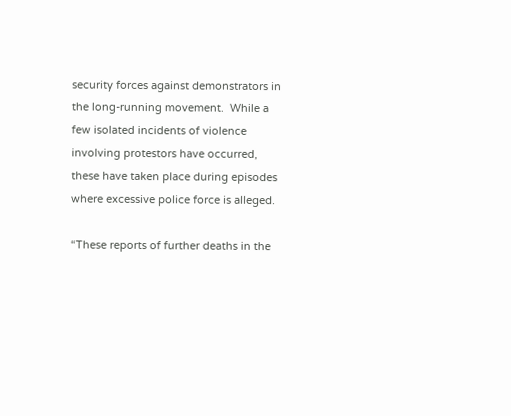security forces against demonstrators in the long-running movement.  While a few isolated incidents of violence involving protestors have occurred, these have taken place during episodes where excessive police force is alleged.

“These reports of further deaths in the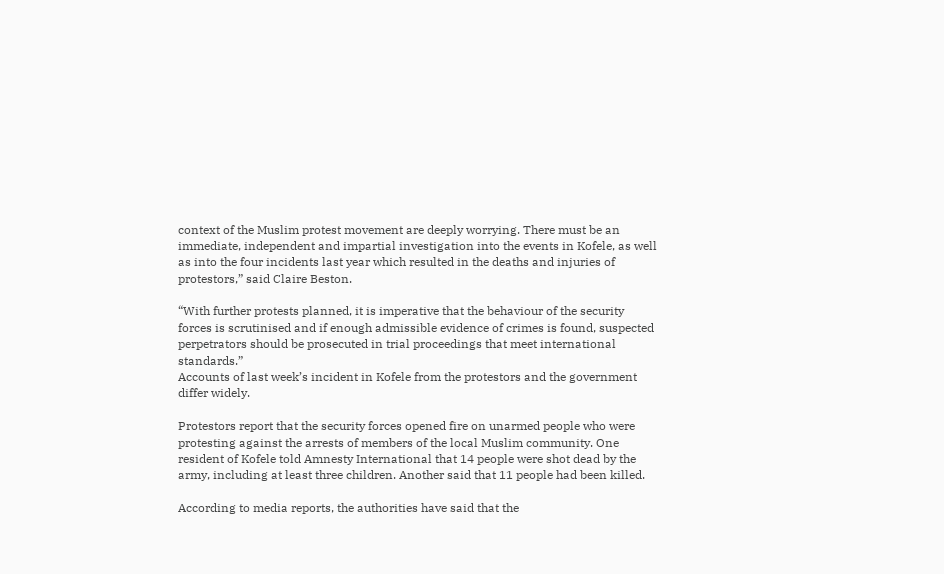context of the Muslim protest movement are deeply worrying. There must be an immediate, independent and impartial investigation into the events in Kofele, as well as into the four incidents last year which resulted in the deaths and injuries of protestors,” said Claire Beston.

“With further protests planned, it is imperative that the behaviour of the security forces is scrutinised and if enough admissible evidence of crimes is found, suspected perpetrators should be prosecuted in trial proceedings that meet international standards.”
Accounts of last week’s incident in Kofele from the protestors and the government differ widely.

Protestors report that the security forces opened fire on unarmed people who were protesting against the arrests of members of the local Muslim community. One resident of Kofele told Amnesty International that 14 people were shot dead by the army, including at least three children. Another said that 11 people had been killed.

According to media reports, the authorities have said that the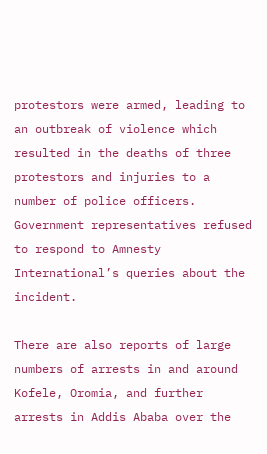protestors were armed, leading to an outbreak of violence which resulted in the deaths of three protestors and injuries to a number of police officers. Government representatives refused to respond to Amnesty International’s queries about the incident.

There are also reports of large numbers of arrests in and around Kofele, Oromia, and further arrests in Addis Ababa over the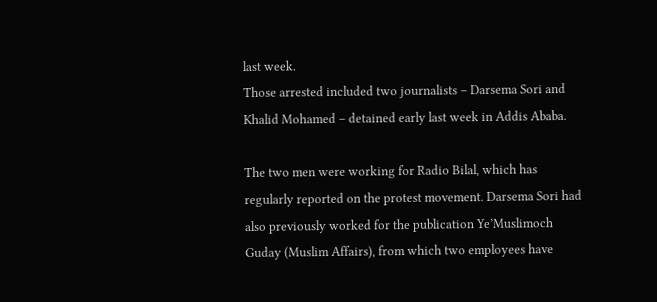last week.
Those arrested included two journalists – Darsema Sori and Khalid Mohamed – detained early last week in Addis Ababa.

The two men were working for Radio Bilal, which has regularly reported on the protest movement. Darsema Sori had also previously worked for the publication Ye’Muslimoch Guday (Muslim Affairs), from which two employees have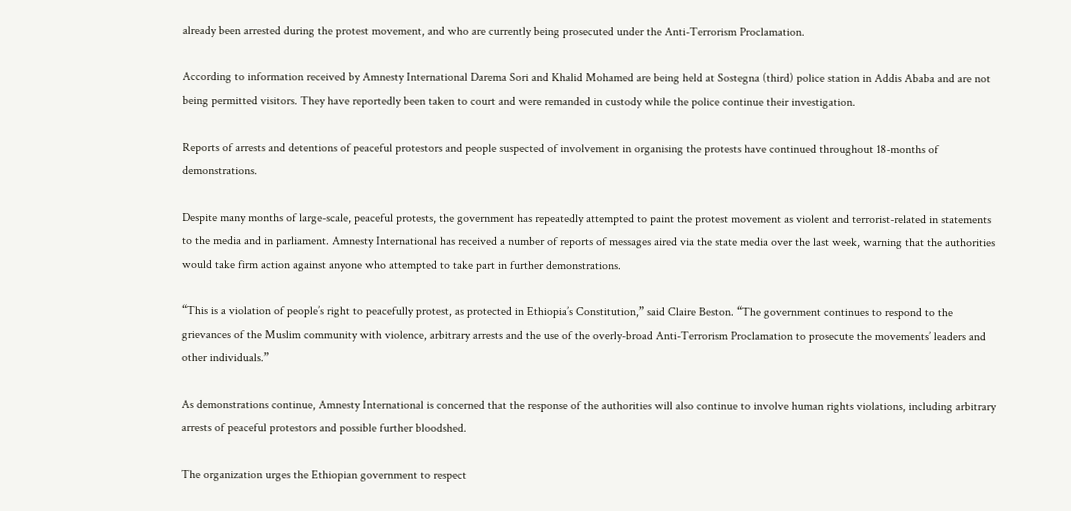already been arrested during the protest movement, and who are currently being prosecuted under the Anti-Terrorism Proclamation.

According to information received by Amnesty International Darema Sori and Khalid Mohamed are being held at Sostegna (third) police station in Addis Ababa and are not being permitted visitors. They have reportedly been taken to court and were remanded in custody while the police continue their investigation.

Reports of arrests and detentions of peaceful protestors and people suspected of involvement in organising the protests have continued throughout 18-months of demonstrations.

Despite many months of large-scale, peaceful protests, the government has repeatedly attempted to paint the protest movement as violent and terrorist-related in statements to the media and in parliament. Amnesty International has received a number of reports of messages aired via the state media over the last week, warning that the authorities would take firm action against anyone who attempted to take part in further demonstrations.

“This is a violation of people’s right to peacefully protest, as protected in Ethiopia’s Constitution,” said Claire Beston. “The government continues to respond to the grievances of the Muslim community with violence, arbitrary arrests and the use of the overly-broad Anti-Terrorism Proclamation to prosecute the movements’ leaders and other individuals.”

As demonstrations continue, Amnesty International is concerned that the response of the authorities will also continue to involve human rights violations, including arbitrary arrests of peaceful protestors and possible further bloodshed.

The organization urges the Ethiopian government to respect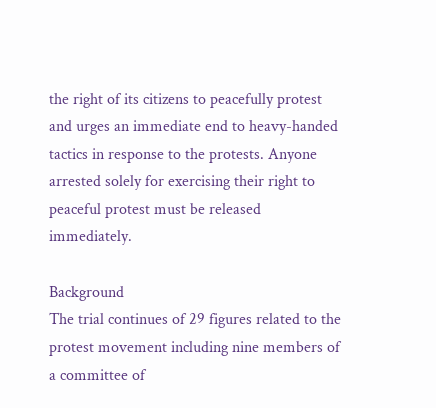the right of its citizens to peacefully protest and urges an immediate end to heavy-handed tactics in response to the protests. Anyone arrested solely for exercising their right to peaceful protest must be released immediately.

Background
The trial continues of 29 figures related to the protest movement including nine members of a committee of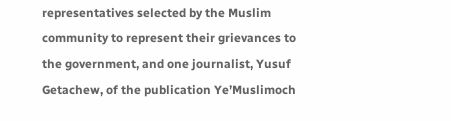representatives selected by the Muslim community to represent their grievances to the government, and one journalist, Yusuf Getachew, of the publication Ye’Muslimoch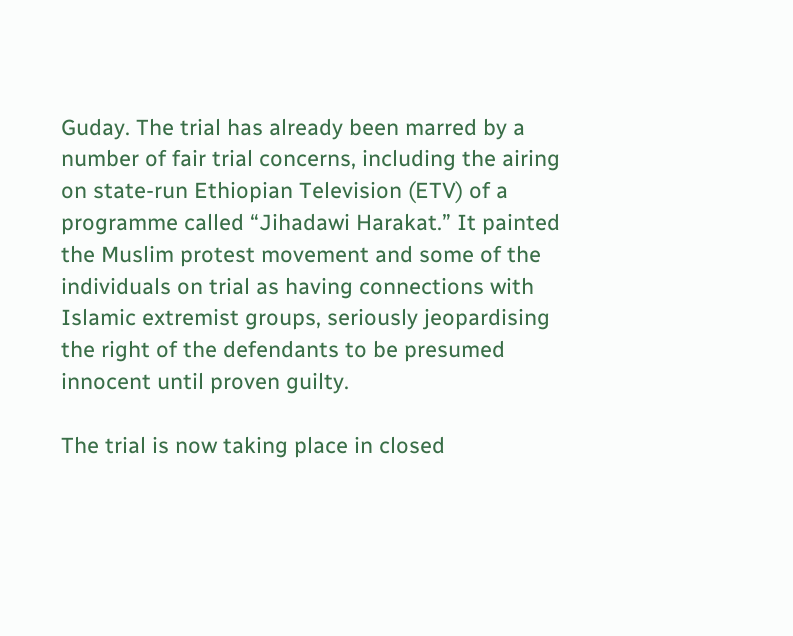Guday. The trial has already been marred by a number of fair trial concerns, including the airing on state-run Ethiopian Television (ETV) of a programme called “Jihadawi Harakat.” It painted the Muslim protest movement and some of the individuals on trial as having connections with Islamic extremist groups, seriously jeopardising the right of the defendants to be presumed innocent until proven guilty.

The trial is now taking place in closed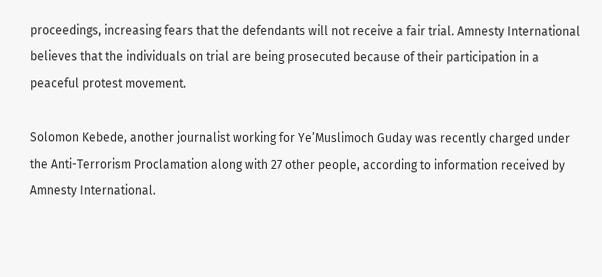proceedings, increasing fears that the defendants will not receive a fair trial. Amnesty International believes that the individuals on trial are being prosecuted because of their participation in a peaceful protest movement.

Solomon Kebede, another journalist working for Ye’Muslimoch Guday was recently charged under the Anti-Terrorism Proclamation along with 27 other people, according to information received by Amnesty International.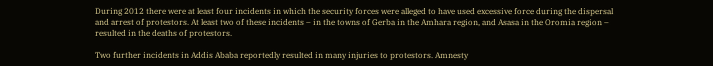During 2012 there were at least four incidents in which the security forces were alleged to have used excessive force during the dispersal and arrest of protestors. At least two of these incidents – in the towns of Gerba in the Amhara region, and Asasa in the Oromia region – resulted in the deaths of protestors.

Two further incidents in Addis Ababa reportedly resulted in many injuries to protestors. Amnesty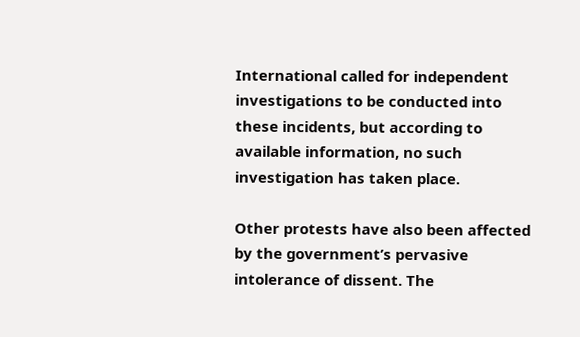International called for independent investigations to be conducted into these incidents, but according to available information, no such investigation has taken place.

Other protests have also been affected by the government’s pervasive intolerance of dissent. The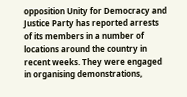opposition Unity for Democracy and Justice Party has reported arrests of its members in a number of locations around the country in recent weeks. They were engaged in organising demonstrations,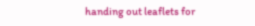handing out leaflets for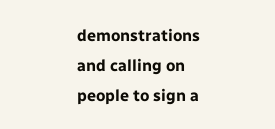demonstrations and calling on people to sign a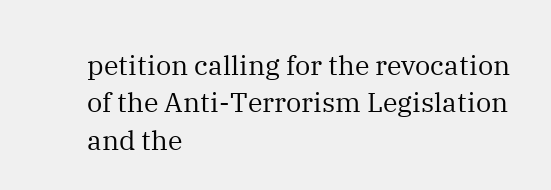petition calling for the revocation of the Anti-Terrorism Legislation and the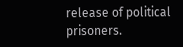release of political prisoners.